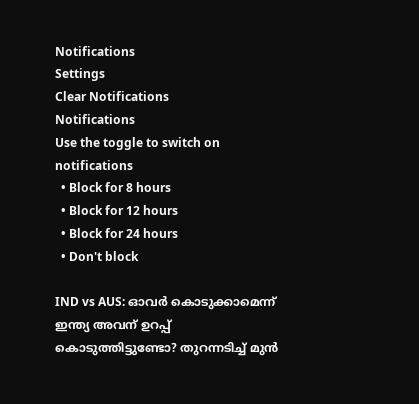Notifications
Settings
Clear Notifications
Notifications
Use the toggle to switch on notifications
  • Block for 8 hours
  • Block for 12 hours
  • Block for 24 hours
  • Don't block

IND vs AUS: ഓവര്‍ കൊടുക്കാമെന്ന് ഇന്ത്യ അവന് ഉറപ്പ് കൊടുത്തിട്ടുണ്ടോ? തുറന്നടിച്ച് മുന്‍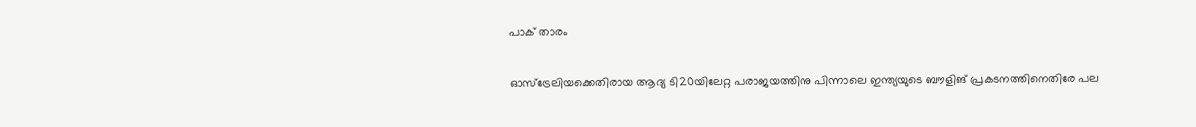പാക് താരം

ഓസ്‌ട്രേലിയക്കെതിരായ ആദ്യ ടി20യിലേറ്റ പരാജയത്തിനു പിന്നാലെ ഇന്ത്യയുടെ ബൗളിങ് പ്രകടനത്തിനെതിരേ പല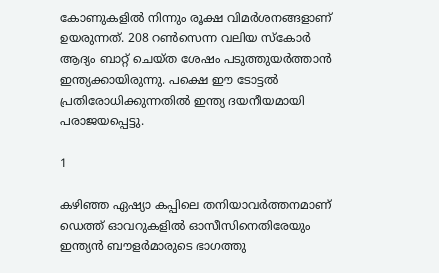കോണുകളില്‍ നിന്നും രൂക്ഷ വിമര്‍ശനങ്ങളാണ് ഉയരുന്നത്. 208 റണ്‍സെന്ന വലിയ സ്‌കോര്‍ ആദ്യം ബാറ്റ് ചെയ്ത ശേഷം പടുത്തുയര്‍ത്താന്‍ ഇന്ത്യക്കായിരുന്നു. പക്ഷെ ഈ ടോട്ടല്‍ പ്രതിരോധിക്കുന്നതില്‍ ഇന്ത്യ ദയനീയമായി പരാജയപ്പെട്ടു.

1

കഴിഞ്ഞ ഏഷ്യാ കപ്പിലെ തനിയാവര്‍ത്തനമാണ് ഡെത്ത് ഓവറുകളില്‍ ഓസീസിനെതിരേയും ഇന്ത്യന്‍ ബൗളര്‍മാരുടെ ഭാഗത്തു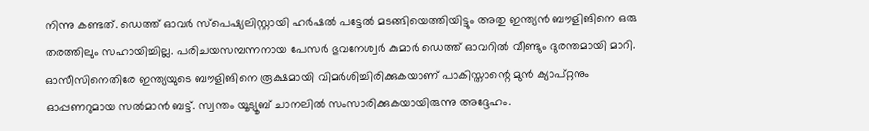നിന്നു കണ്ടത്. ഡെത്ത് ഓവര്‍ സ്‌പെഷ്യലിസ്റ്റായി ഹര്‍ഷല്‍ പട്ടേല്‍ മടങ്ങിയെത്തിയിട്ടും അതു ഇന്ത്യന്‍ ബൗളിങിനെ ഒരു തരത്തിലും സഹായിച്ചില്ല. പരിചയസമ്പന്നനായ പേസര്‍ ഭുവനേശ്വര്‍ കുമാര്‍ ഡെത്ത് ഓവറില്‍ വീണ്ടും ദുരന്തമായി മാറി. ഓസീസിനെതിരേ ഇന്ത്യയുടെ ബൗളിങിനെ രൂക്ഷമായി വിമര്‍ശിച്ചിരിക്കുകയാണ് പാകിസ്താന്റെ മുന്‍ ക്യാപ്റ്റനും ഓപ്പണറുമായ സല്‍മാന്‍ ബട്ട്. സ്വന്തം യൂട്യൂബ് ചാനലില്‍ സംസാരിക്കുകയായിരുന്നു അദ്ദേഹം.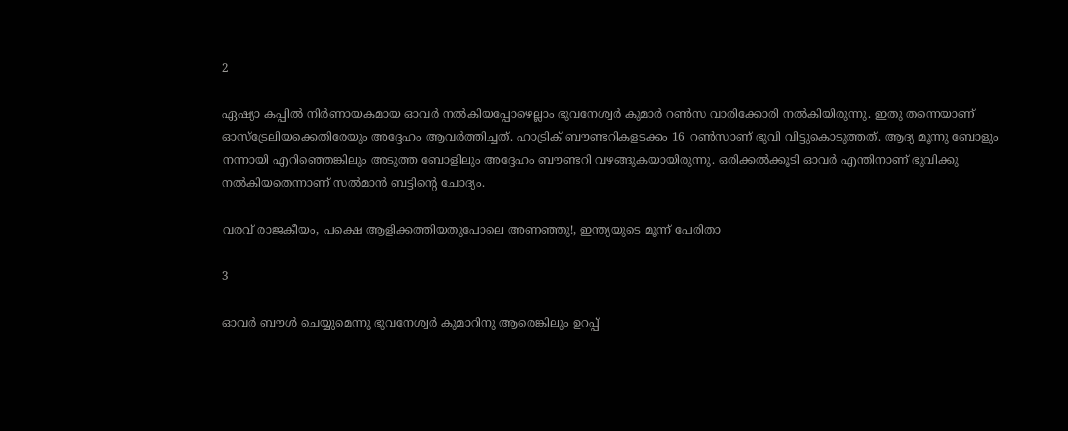2

ഏഷ്യാ കപ്പില്‍ നിര്‍ണായകമായ ഓവര്‍ നല്‍കിയപ്പോഴെല്ലാം ഭുവനേശ്വര്‍ കുമാര്‍ റണ്‍സ വാരിക്കോരി നല്‍കിയിരുന്നു. ഇതു തന്നെയാണ് ഓസ്‌ട്രേലിയക്കെതിരേയും അദ്ദേഹം ആവര്‍ത്തിച്ചത്. ഹാട്രിക് ബൗണ്ടറികളടക്കം 16 റണ്‍സാണ് ഭുവി വിട്ടുകൊടുത്തത്. ആദ്യ മൂന്നു ബോളും നന്നായി എറിഞ്ഞെങ്കിലും അടുത്ത ബോളിലും അദ്ദേഹം ബൗണ്ടറി വഴങ്ങുകയായിരുന്നു. ഒരിക്കല്‍ക്കൂടി ഓവര്‍ എന്തിനാണ് ഭുവിക്കു നല്‍കിയതെന്നാണ് സല്‍മാന്‍ ബട്ടിന്റെ ചോദ്യം.

വരവ് രാജകീയം, പക്ഷെ ആളിക്കത്തിയതുപോലെ അണഞ്ഞു!, ഇന്ത്യയുടെ മൂന്ന് പേരിതാ

3

ഓവര്‍ ബൗള്‍ ചെയ്യുമെന്നു ഭുവനേശ്വര്‍ കുമാറിനു ആരെങ്കിലും ഉറപ്പ്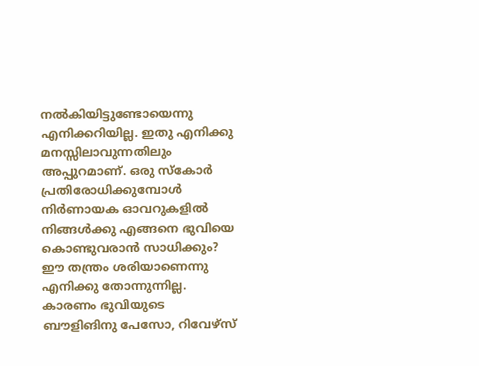നല്‍കിയിട്ടുണ്ടോയെന്നു എനിക്കറിയില്ല. ഇതു എനിക്കു മനസ്സിലാവുന്നതിലും അപ്പുറമാണ്. ഒരു സ്‌കോര്‍ പ്രതിരോധിക്കുമ്പോള്‍ നിര്‍ണായക ഓവറുകളില്‍ നിങ്ങള്‍ക്കു എങ്ങനെ ഭുവിയെ കൊണ്ടുവരാന്‍ സാധിക്കും? ഈ തന്ത്രം ശരിയാണെന്നു എനിക്കു തോന്നുന്നില്ല. കാരണം ഭുവിയുടെ ബൗളിങിനു പേസോ, റിവേഴ്‌സ്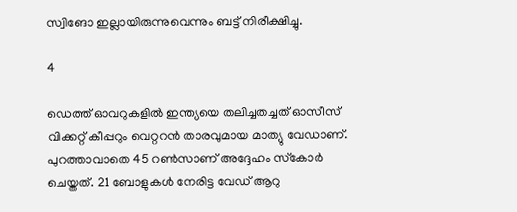സ്വിങോ ഇല്ലായിരുന്നുവെന്നും ബട്ട് നിരീക്ഷിച്ചു.

4

ഡെത്ത് ഓവറുകളില്‍ ഇന്ത്യയെ തലിച്ചതച്ചത് ഓസീസ് വിക്കറ്റ് കീപ്പറും വെറ്ററന്‍ താരവുമായ മാത്യു വേഡാണ്. പുറത്താവാതെ 45 റണ്‍സാണ് അദ്ദേഹം സ്‌കോര്‍ ചെയ്തത്. 21 ബോളുകള്‍ നേരിട്ട വേഡ് ആറു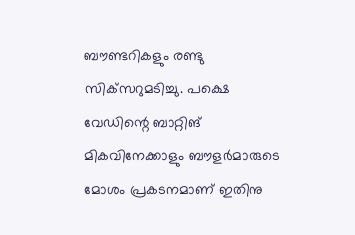ബൗണ്ടറികളും രണ്ടു സിക്‌സറുമടിച്ചു. പക്ഷെ വേഡിന്റെ ബാറ്റിങ് മികവിനേക്കാളും ബൗളര്‍മാരുടെ മോശം പ്രകടനമാണ് ഇതിനു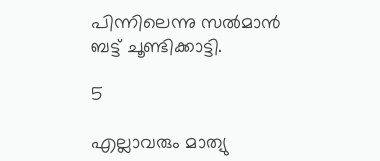പിന്നിലെന്നു സല്‍മാന്‍ ബട്ട് ചൂണ്ടിക്കാട്ടി.

5

എല്ലാവരും മാത്യു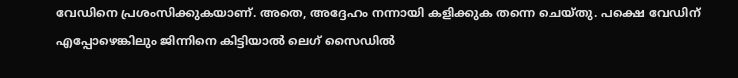വേഡിനെ പ്രശംസിക്കുകയാണ്. അതെ, അദ്ദേഹം നന്നായി കളിക്കുക തന്നെ ചെയ്തു. പക്ഷെ വേഡിന് എപ്പോഴെങ്കിലും ജിന്നിനെ കിട്ടിയാല്‍ ലെഗ് സൈഡില്‍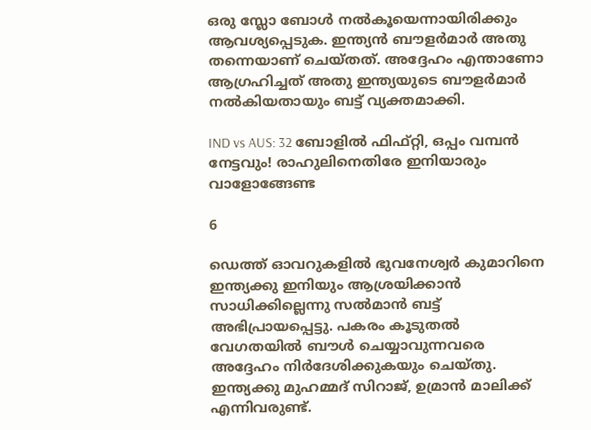ഒരു സ്ലോ ബോള്‍ നല്‍കൂയെന്നായിരിക്കും ആവശ്യപ്പെടുക. ഇന്ത്യന്‍ ബൗളര്‍മാര്‍ അതു തന്നെയാണ് ചെയ്തത്. അദ്ദേഹം എന്താണോ ആഗ്രഹിച്ചത് അതു ഇന്ത്യയുടെ ബൗളര്‍മാര്‍ നല്‍കിയതായും ബട്ട് വ്യക്തമാക്കി.

IND vs AUS: 32 ബോളില്‍ ഫിഫ്റ്റി, ഒപ്പം വമ്പന്‍ നേട്ടവും! രാഹുലിനെതിരേ ഇനിയാരും വാളോങ്ങേണ്ട

6

ഡെത്ത് ഓവറുകളില്‍ ഭുവനേശ്വര്‍ കുമാറിനെ ഇന്ത്യക്കു ഇനിയും ആശ്രയിക്കാന്‍ സാധിക്കില്ലെന്നു സല്‍മാന്‍ ബട്ട് അഭിപ്രായപ്പെട്ടു. പകരം കൂടുതല്‍ വേഗതയില്‍ ബൗള്‍ ചെയ്യാവുന്നവരെ അദ്ദേഹം നിര്‍ദേശിക്കുകയും ചെയ്തു.
ഇന്ത്യക്കു മുഹമ്മദ് സിറാജ്, ഉമ്രാന്‍ മാലിക്ക് എന്നിവരുണ്ട്.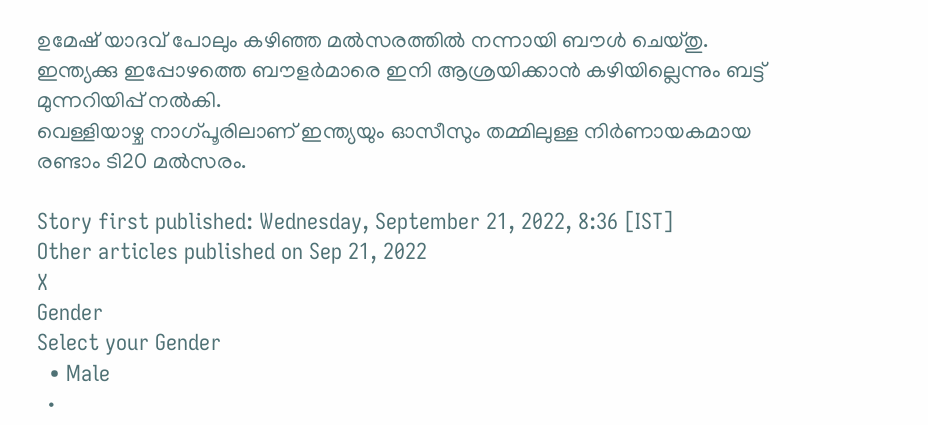ഉമേഷ് യാദവ് പോലും കഴിഞ്ഞ മല്‍സരത്തില്‍ നന്നായി ബൗള്‍ ചെയ്തു. ഇന്ത്യക്കു ഇപ്പോഴത്തെ ബൗളര്‍മാരെ ഇനി ആശ്രയിക്കാന്‍ കഴിയില്ലെന്നും ബട്ട് മുന്നറിയിപ്പ് നല്‍കി.
വെള്ളിയാഴ്ച നാഗ്പൂരിലാണ് ഇന്ത്യയും ഓസീസും തമ്മിലുള്ള നിര്‍ണായകമായ രണ്ടാം ടി20 മല്‍സരം.

Story first published: Wednesday, September 21, 2022, 8:36 [IST]
Other articles published on Sep 21, 2022
X
Gender
Select your Gender
  • Male
  •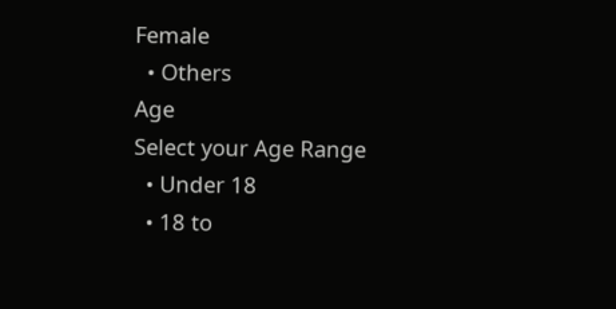Female
  • Others
Age
Select your Age Range
  • Under 18
  • 18 to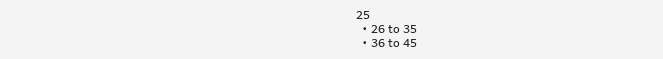25
  • 26 to 35
  • 36 to 45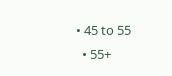• 45 to 55
  • 55+